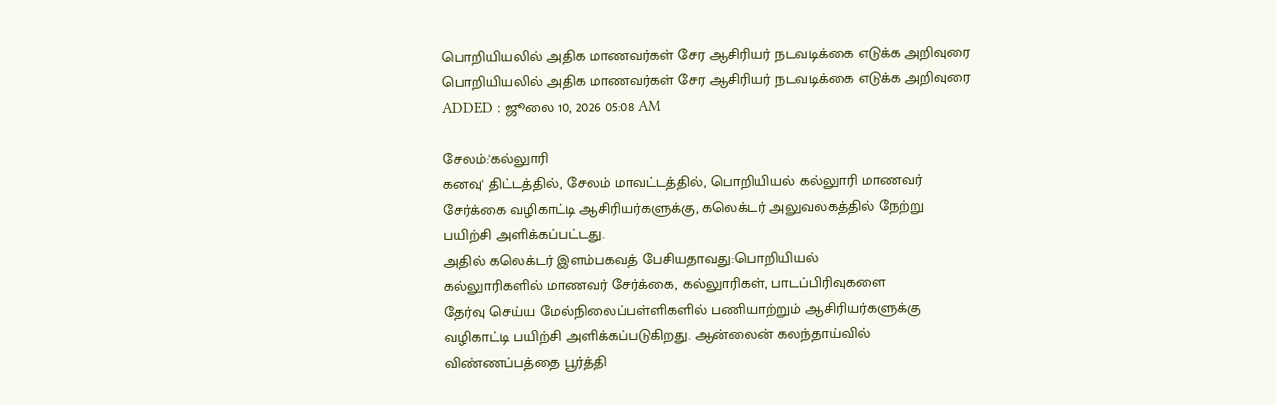பொறியியலில் அதிக மாணவர்கள் சேர ஆசிரியர் நடவடிக்கை எடுக்க அறிவுரை
பொறியியலில் அதிக மாணவர்கள் சேர ஆசிரியர் நடவடிக்கை எடுக்க அறிவுரை
ADDED : ஜூலை 10, 2026 05:08 AM

சேலம்:'கல்லுாரி
கனவு' திட்டத்தில், சேலம் மாவட்டத்தில், பொறியியல் கல்லுாரி மாணவர்
சேர்க்கை வழிகாட்டி ஆசிரியர்களுக்கு, கலெக்டர் அலுவலகத்தில் நேற்று
பயிற்சி அளிக்கப்பட்டது.
அதில் கலெக்டர் இளம்பகவத் பேசியதாவது:பொறியியல்
கல்லுாரிகளில் மாணவர் சேர்க்கை, கல்லுாரிகள், பாடப்பிரிவுகளை
தேர்வு செய்ய மேல்நிலைப்பள்ளிகளில் பணியாற்றும் ஆசிரியர்களுக்கு
வழிகாட்டி பயிற்சி அளிக்கப்படுகிறது. ஆன்லைன் கலந்தாய்வில்
விண்ணப்பத்தை பூர்த்தி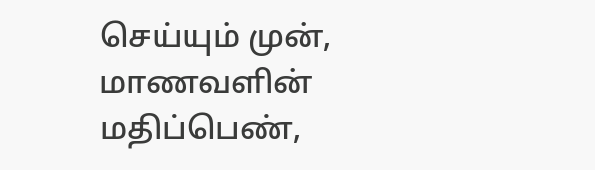செய்யும் முன், மாணவளின் மதிப்பெண்,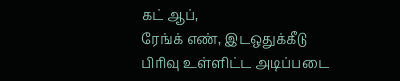கட் ஆப்,
ரேங்க் எண், இடஒதுக்கீடு பிரிவு உள்ளிட்ட அடிப்படை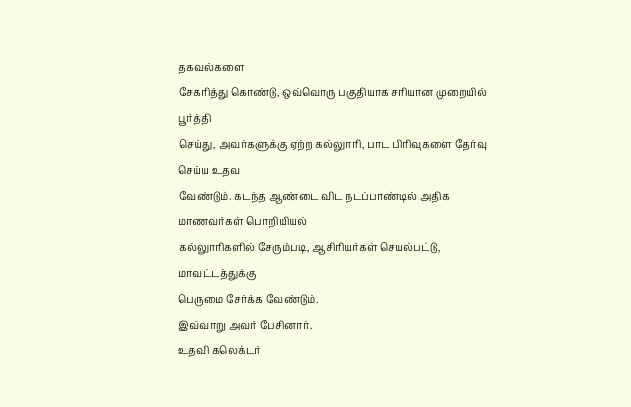தகவல்களை
சேகரித்து கொண்டு, ஒவ்வொரு பகுதியாக சரியான முறையில் பூர்த்தி
செய்து, அவர்களுக்கு ஏற்ற கல்லுாரி, பாட பிரிவுகளை தேர்வு செய்ய உதவ
வேண்டும். கடந்த ஆண்டை விட நடப்பாண்டில் அதிக மாணவர்கள் பொறியியல்
கல்லுாரிகளில் சேரும்படி, ஆசிரியர்கள் செயல்பட்டு, மாவட்டத்துக்கு
பெருமை சேர்க்க வேண்டும்.
இவ்வாறு அவர் பேசினார்.
உதவி கலெக்டர்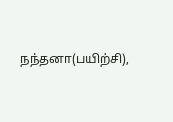நந்தனா(பயிற்சி),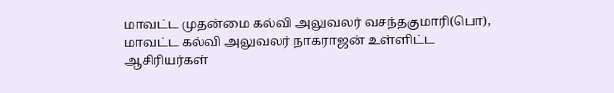மாவட்ட முதன்மை கல்வி அலுவலர் வசந்தகுமாரி(பொ),
மாவட்ட கல்வி அலுவலர் நாகராஜன் உள்ளிட்ட ஆசிரியர்கள்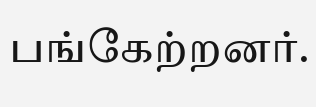பங்கேற்றனர்.